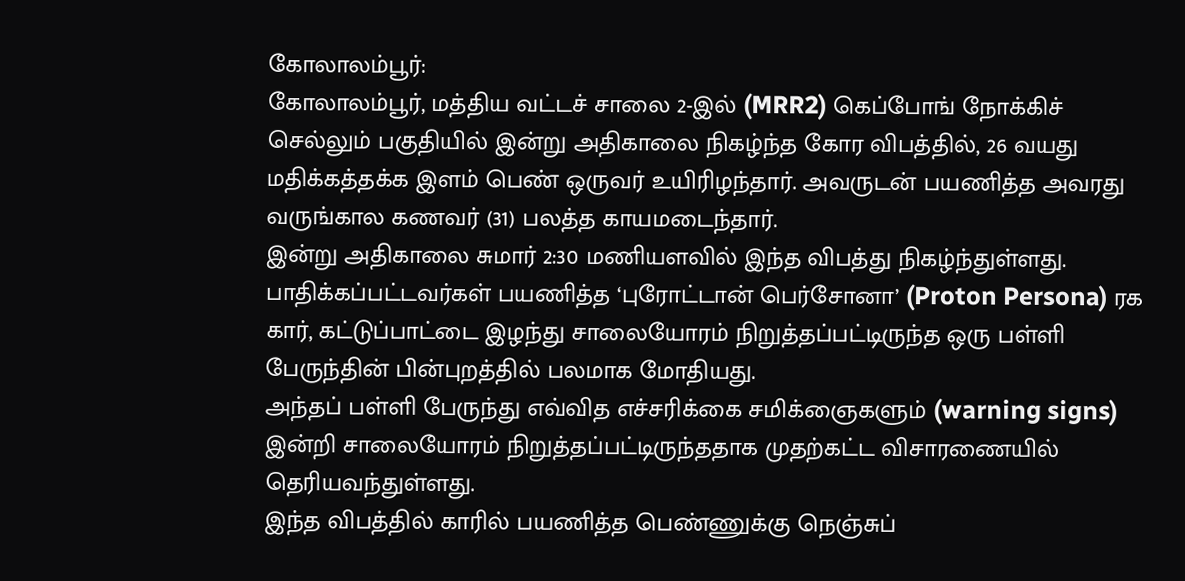கோலாலம்பூர்:
கோலாலம்பூர், மத்திய வட்டச் சாலை 2-இல் (MRR2) கெப்போங் நோக்கிச் செல்லும் பகுதியில் இன்று அதிகாலை நிகழ்ந்த கோர விபத்தில், 26 வயது மதிக்கத்தக்க இளம் பெண் ஒருவர் உயிரிழந்தார். அவருடன் பயணித்த அவரது வருங்கால கணவர் (31) பலத்த காயமடைந்தார்.
இன்று அதிகாலை சுமார் 2:30 மணியளவில் இந்த விபத்து நிகழ்ந்துள்ளது.
பாதிக்கப்பட்டவர்கள் பயணித்த ‘புரோட்டான் பெர்சோனா’ (Proton Persona) ரக கார், கட்டுப்பாட்டை இழந்து சாலையோரம் நிறுத்தப்பட்டிருந்த ஒரு பள்ளி பேருந்தின் பின்புறத்தில் பலமாக மோதியது.
அந்தப் பள்ளி பேருந்து எவ்வித எச்சரிக்கை சமிக்ஞைகளும் (warning signs) இன்றி சாலையோரம் நிறுத்தப்பட்டிருந்ததாக முதற்கட்ட விசாரணையில் தெரியவந்துள்ளது.
இந்த விபத்தில் காரில் பயணித்த பெண்ணுக்கு நெஞ்சுப்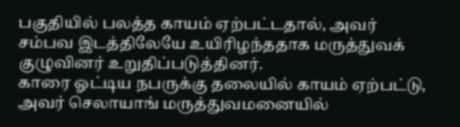பகுதியில் பலத்த காயம் ஏற்பட்டதால், அவர் சம்பவ இடத்திலேயே உயிரிழந்ததாக மருத்துவக் குழுவினர் உறுதிப்படுத்தினர்.
காரை ஓட்டிய நபருக்கு தலையில் காயம் ஏற்பட்டு, அவர் செலாயாங் மருத்துவமனையில்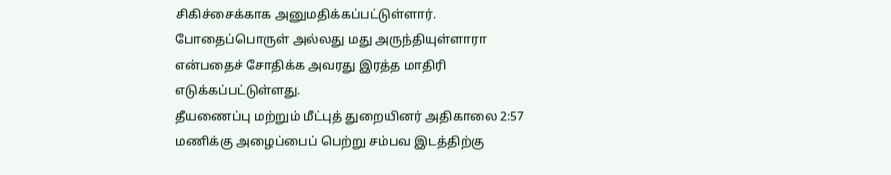சிகிச்சைக்காக அனுமதிக்கப்பட்டுள்ளார். போதைப்பொருள் அல்லது மது அருந்தியுள்ளாரா என்பதைச் சோதிக்க அவரது இரத்த மாதிரி எடுக்கப்பட்டுள்ளது.
தீயணைப்பு மற்றும் மீட்புத் துறையினர் அதிகாலை 2:57 மணிக்கு அழைப்பைப் பெற்று சம்பவ இடத்திற்கு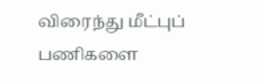விரைந்து மீட்புப் பணிகளை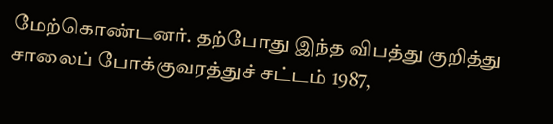மேற்கொண்டனர். தற்போது இந்த விபத்து குறித்து சாலைப் போக்குவரத்துச் சட்டம் 1987,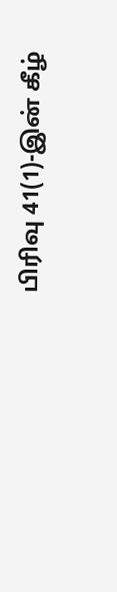பிரிவு 41(1)-இன் கீழ்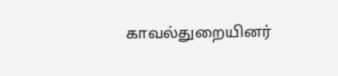காவல்துறையினர்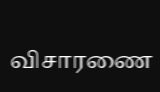விசாரணை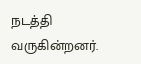நடத்தி வருகின்றனர்.